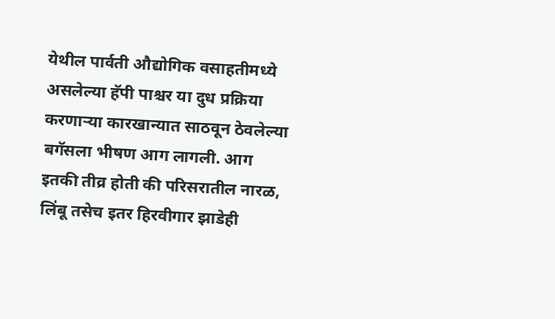येथील पार्वती औद्योगिक वसाहतीमध्ये असलेल्या हॅपी पाश्चर या दुध प्रक्रिया करणाऱ्या कारखान्यात साठवून ठेवलेल्या बगॅसला भीषण आग लागली. आग इतकी तीव्र होती की परिसरातील नारळ, लिंबू तसेच इतर हिरवीगार झाडेही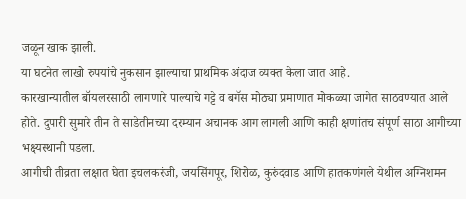जळून खाक झाली.
या घटनेत लाखो रुपयांचे नुकसान झाल्याचा प्राथमिक अंदाज व्यक्त केला जात आहे.
कारखान्यातील बॉयलरसाठी लागणारे पाल्याचे गट्टे व बगॅस मोठ्या प्रमाणात मोकळ्या जागेत साठवण्यात आले होते. दुपारी सुमारे तीन ते साडेतीनच्या दरम्यान अचानक आग लागली आणि काही क्षणांतच संपूर्ण साठा आगीच्या भक्ष्यस्थानी पडला.
आगीची तीव्रता लक्षात घेता इचलकरंजी, जयसिंगपूर, शिरोळ, कुरुंदवाड आणि हातकणंगले येथील अग्निशमन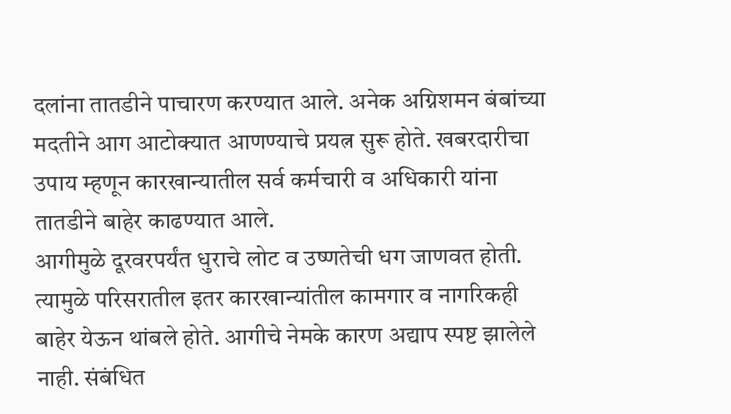दलांना तातडीने पाचारण करण्यात आले. अनेक अग्निशमन बंबांच्या मदतीने आग आटोक्यात आणण्याचे प्रयत्न सुरू होते. खबरदारीचा उपाय म्हणून कारखान्यातील सर्व कर्मचारी व अधिकारी यांना तातडीने बाहेर काढण्यात आले.
आगीमुळे दूरवरपर्यंत धुराचे लोट व उष्णतेची धग जाणवत होती. त्यामुळे परिसरातील इतर कारखान्यांतील कामगार व नागरिकही बाहेर येऊन थांबले होते. आगीचे नेमके कारण अद्याप स्पष्ट झालेले नाही. संबंधित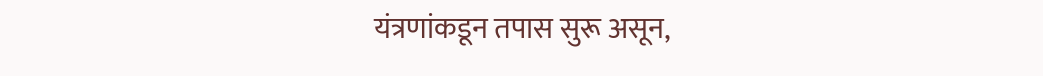यंत्रणांकडून तपास सुरू असून,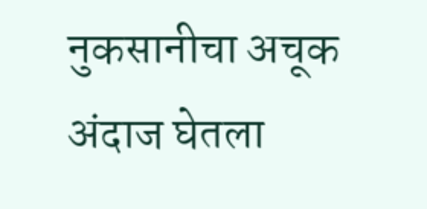नुकसानीचा अचूक अंदाज घेतला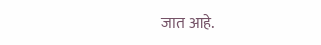जात आहे.